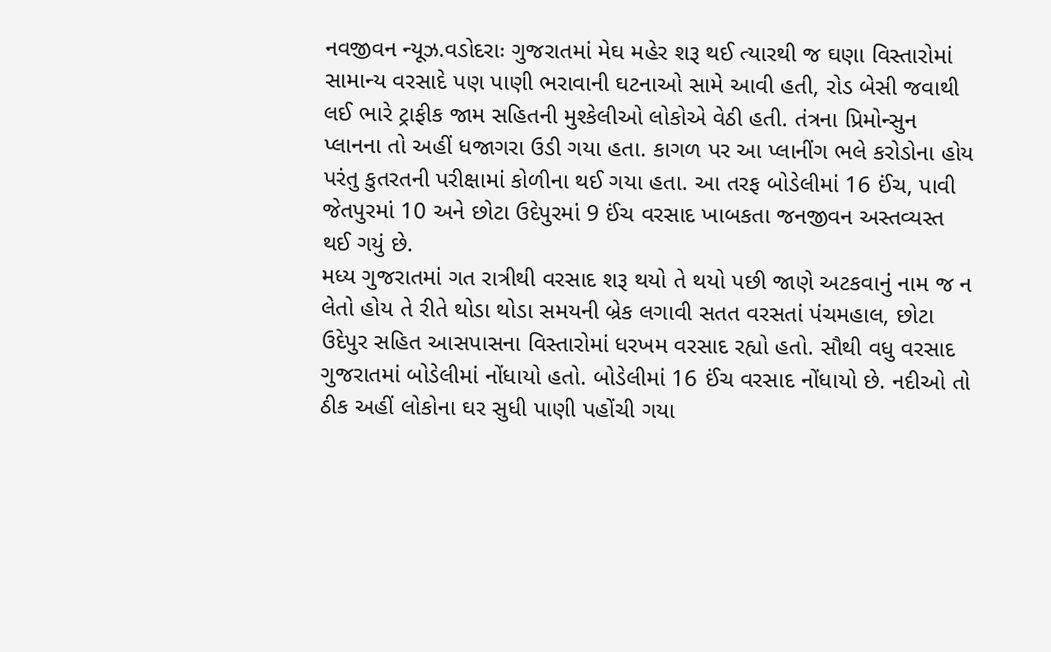નવજીવન ન્યૂઝ.વડોદરાઃ ગુજરાતમાં મેઘ મહેર શરૂ થઈ ત્યારથી જ ઘણા વિસ્તારોમાં સામાન્ય વરસાદે પણ પાણી ભરાવાની ઘટનાઓ સામે આવી હતી, રોડ બેસી જવાથી લઈ ભારે ટ્રાફીક જામ સહિતની મુશ્કેલીઓ લોકોએ વેઠી હતી. તંત્રના પ્રિમોન્સુન પ્લાનના તો અહીં ધજાગરા ઉડી ગયા હતા. કાગળ પર આ પ્લાનીંગ ભલે કરોડોના હોય પરંતુ કુતરતની પરીક્ષામાં કોળીના થઈ ગયા હતા. આ તરફ બોડેલીમાં 16 ઈંચ, પાવી જેતપુરમાં 10 અને છોટા ઉદેપુરમાં 9 ઈંચ વરસાદ ખાબકતા જનજીવન અસ્તવ્યસ્ત થઈ ગયું છે.
મધ્ય ગુજરાતમાં ગત રાત્રીથી વરસાદ શરૂ થયો તે થયો પછી જાણે અટકવાનું નામ જ ન લેતો હોય તે રીતે થોડા થોડા સમયની બ્રેક લગાવી સતત વરસતાં પંચમહાલ, છોટા ઉદેપુર સહિત આસપાસના વિસ્તારોમાં ધરખમ વરસાદ રહ્યો હતો. સૌથી વધુ વરસાદ ગુજરાતમાં બોડેલીમાં નોંધાયો હતો. બોડેલીમાં 16 ઈંચ વરસાદ નોંધાયો છે. નદીઓ તો ઠીક અહીં લોકોના ઘર સુધી પાણી પહોંચી ગયા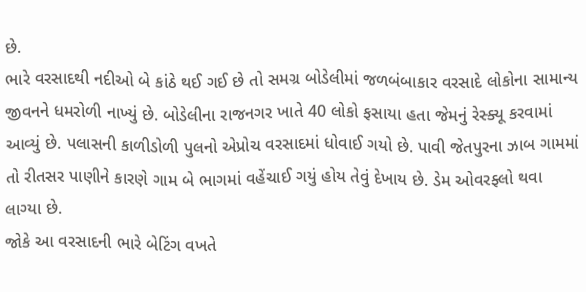છે.
ભારે વરસાદથી નદીઓ બે કાંઠે થઈ ગઈ છે તો સમગ્ર બોડેલીમાં જળબંબાકાર વરસાદે લોકોના સામાન્ય જીવનને ધમરોળી નાખ્યું છે. બોડેલીના રાજનગર ખાતે 40 લોકો ફસાયા હતા જેમનું રેસ્ક્યૂ કરવામાં આવ્યું છે. પલાસની કાળીડોળી પુલનો એપ્રોચ વરસાદમાં ધોવાઈ ગયો છે. પાવી જેતપુરના ઝાબ ગામમાં તો રીતસર પાણીને કારણે ગામ બે ભાગમાં વહેંચાઈ ગયું હોય તેવું દેખાય છે. ડેમ ઓવરફ્લો થવા લાગ્યા છે.
જોકે આ વરસાદની ભારે બેટિંગ વખતે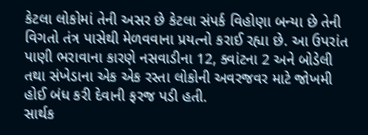કેટલા લોકોમાં તેની અસર છે કેટલા સંપર્ક વિહોણા બન્યા છે તેની વિગતો તંત્ર પાસેથી મેળવવાના પ્રયત્નો કરાઈ રહ્યા છે. આ ઉપરાંત પાણી ભરાવાના કારણે નસવાડીના 12, ક્વાંટના 2 અને બોડેલી તથા સંખેડાના એક એક રસ્તા લોકોની અવરજવર માટે જોખમી હોઈ બંધ કરી દેવાની ફરજ પડી હતી.
સાર્થક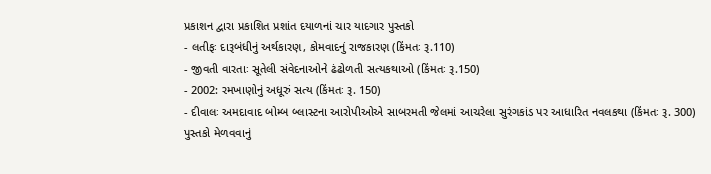પ્રકાશન દ્વારા પ્રકાશિત પ્રશાંત દયાળનાં ચાર યાદગાર પુસ્તકો
- લતીફઃ દારૂબંધીનું અર્થકારણ, કોમવાદનું રાજકારણ (કિંમતઃ રૂ.110)
- જીવતી વારતાઃ સૂતેલી સંવેદનાઓને ઢંઢોળતી સત્યકથાઓ (કિંમતઃ રૂ.150)
- 2002: રમખાણોનું અધૂરું સત્ય (કિંમતઃ રૂ. 150)
- દીવાલઃ અમદાવાદ બોમ્બ બ્લાસ્ટના આરોપીઓએ સાબરમતી જેલમાં આચરેલા સુરંગકાંડ પર આધારિત નવલકથા (કિંમતઃ રૂ. 300)
પુસ્તકો મેળવવાનું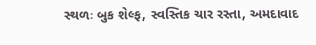સ્થળઃ બુક શેલ્ફ, સ્વસ્તિક ચાર રસ્તા, અમદાવાદ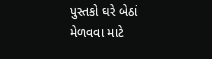પુસ્તકો ઘરે બેઠાં મેળવવા માટે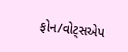ફોન/વોટ્સએપ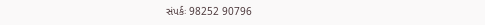સંપર્કઃ 98252 90796